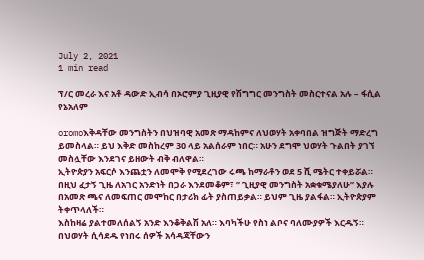July 2, 2021
1 min read

ፕ/ር መረራ እና አቶ ዳውድ ኢብሳ በኦሮምያ ጊዚያዊ የሽግግር መንግስት መስርተናል አሉ – ፋሲል የኔአለም

oromoእቅዳቸው መንግስትን በህዝባዊ አመጽ ማዳከምና ለህወሃት አቀባበል ዝግጅት ማድረግ ይመስላል። ይህ እቅድ መስከረም 30 ላይ አልሰራም ነበር። አሁን ደግሞ ህወሃት ጉልበት ያገኘ መስሏቸው እንደገና ይዘውት ብቅ ብለዋል።
ኢትዮጵያን አፍርሶ እንጨቷን ለመሞቅ የሚደረገው ሩጫ ከማራቶን ወደ 5 ሺ ሜትር ተቀይሯል።
በዚህ ፈታኝ ጊዜ ለአገር አንድነት በጋራ እንደመቆም፣ ” ጊዚያዊ መንግስት አቋቁሜያለሁ” እያሉ በአመጽ ጫና ለመፍጠር መሞከር በታሪክ ፊት ያስጠይቃል። ይህም ጊዜ ያልፋል። ኢትዮጵያም ትቀጥላለች።
እስከዛሬ ያልተመለሰልኝ አንድ እንቆቅልሽ አለ። እባካችሁ የስነ ልቦና ባለሙያዎች እርዱኝ። በህወሃት ሲሳደዱ የነበሩ ሰዎች አሳዳጃቸውን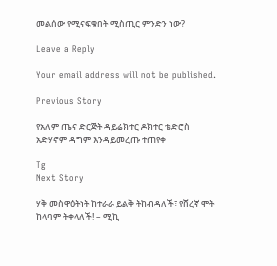መልሰው የሚናፍቁበት ሚስጢር ምንድን ነው?

Leave a Reply

Your email address will not be published.

Previous Story

የአለም ጤና ድርጅት ዳይሬክተር ዶክተር ቴድሮስ አድሃኖም ዳግም እንዳይመረጡ ተጠየቀ

Tg
Next Story

ሃቅ መስዋዕትነት ከተራራ ይልቅ ትከብዳለች፣ የሸረኛ ሞት ከላባም ትቀላለች! – ሚኪ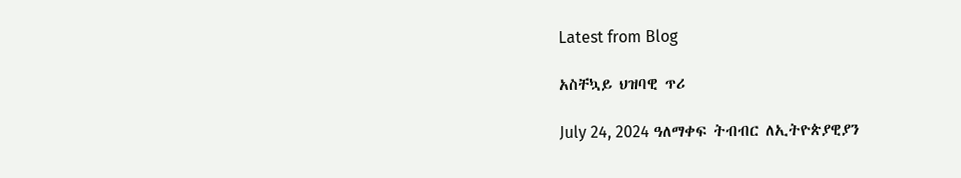Latest from Blog

አስቸኳይ ህዝባዊ ጥሪ

July 24, 2024 ዓለማቀፍ ትብብር ለኢትዮጵያዊያን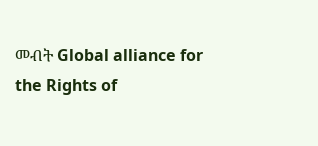መብት Global alliance for the Rights of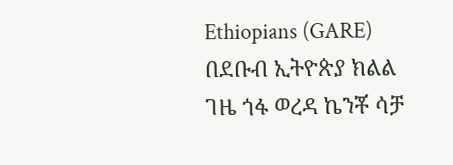Ethiopians (GARE) በደቡብ ኢትዮጵያ ክልል ገዜ ጎፋ ወረዳ ኬንቾ ሳቻ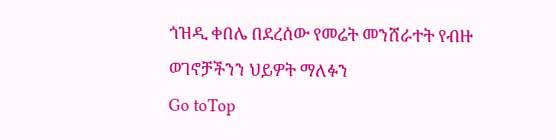ጎዝዲ ቀበሌ በደረሰው የመሬት መንሸራተት የብዙ ወገኖቻችንን ህይዎት ማለፉን
Go toTop